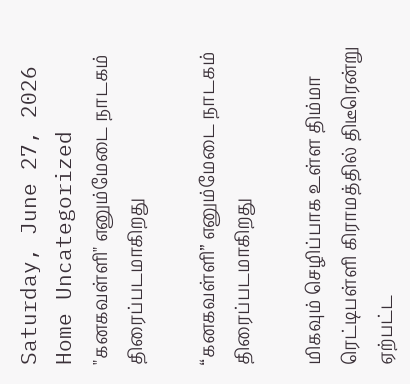Saturday, June 27, 2026
Home Uncategorized "கனகவள்ளி" எனும்மேடை நாடகம் திரைப்படமாகிறது

“கனகவள்ளி” எனும்மேடை நாடகம் திரைப்படமாகிறது

மிகவும் செழிப்பாக உள்ள திம்மா ரெட்டிபள்ளி கிராமத்தில் திடீரென்று ஏற்பட்ட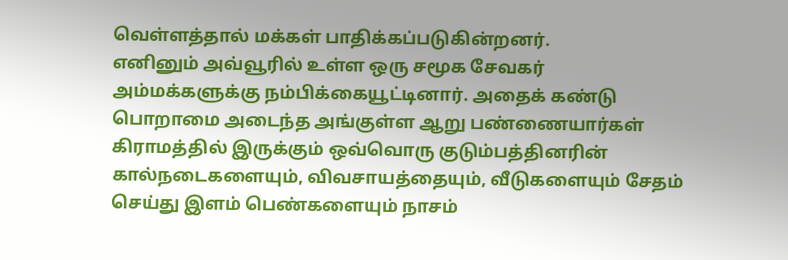வெள்ளத்தால் மக்கள் பாதிக்கப்படுகின்றனர்.
எனினும் அவ்வூரில் உள்ள ஒரு சமூக சேவகர் அம்மக்களுக்கு நம்பிக்கையூட்டினார். அதைக் கண்டு பொறாமை அடைந்த அங்குள்ள ஆறு பண்ணையார்கள் கிராமத்தில் இருக்கும் ஒவ்வொரு குடும்பத்தினரின் கால்நடைகளையும், விவசாயத்தையும், வீடுகளையும் சேதம் செய்து இளம் பெண்களையும் நாசம்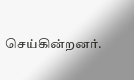செய்கின்றனர்.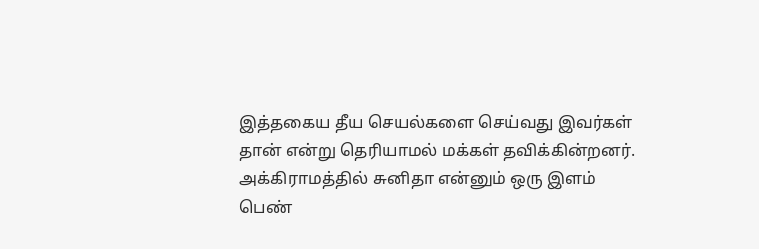இத்தகைய தீய செயல்களை செய்வது இவர்கள் தான் என்று தெரியாமல் மக்கள் தவிக்கின்றனர்.
அக்கிராமத்தில் சுனிதா என்னும் ஒரு இளம் பெண்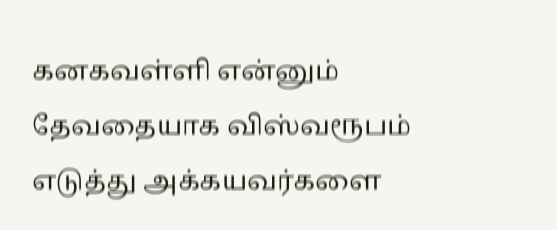கனகவள்ளி என்னும் தேவதையாக விஸ்வரூபம் எடுத்து அக்கயவர்களை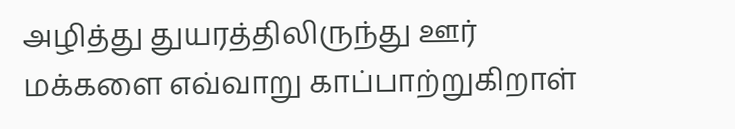அழித்து துயரத்திலிருந்து ஊர் மக்களை எவ்வாறு காப்பாற்றுகிறாள்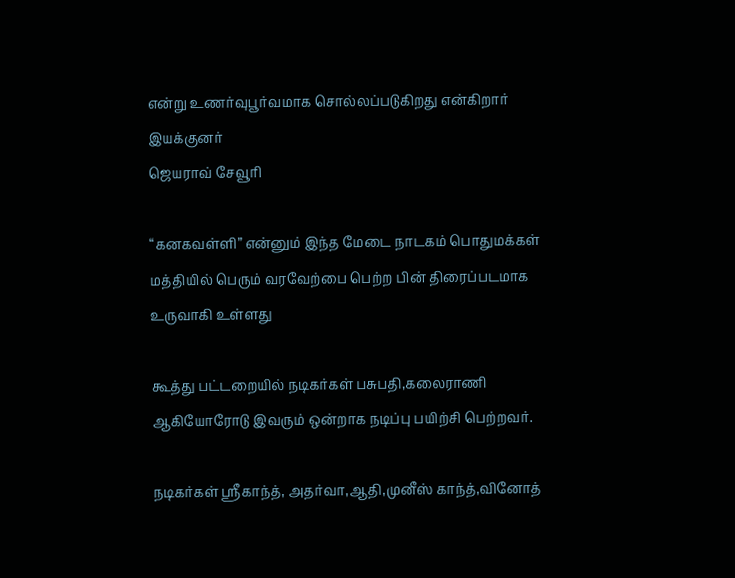என்று உணர்வுபூர்வமாக சொல்லப்படுகிறது என்கிறார்
இயக்குனர்
ஜெயராவ் சேவூரி

“கனகவள்ளி” என்னும் இந்த மேடை நாடகம் பொதுமக்கள் மத்தியில் பெரும் வரவேற்பை பெற்ற பின் திரைப்படமாக உருவாகி உள்ளது

கூத்து பட்டறையில் நடிகர்கள் பசுபதி,கலைராணி ஆகியோரோடு இவரும் ஒன்றாக நடிப்பு பயிற்சி பெற்றவர்.

நடிகர்கள் ஸ்ரீகாந்த், அதர்வா,ஆதி,முனீஸ் காந்த்,வினோத்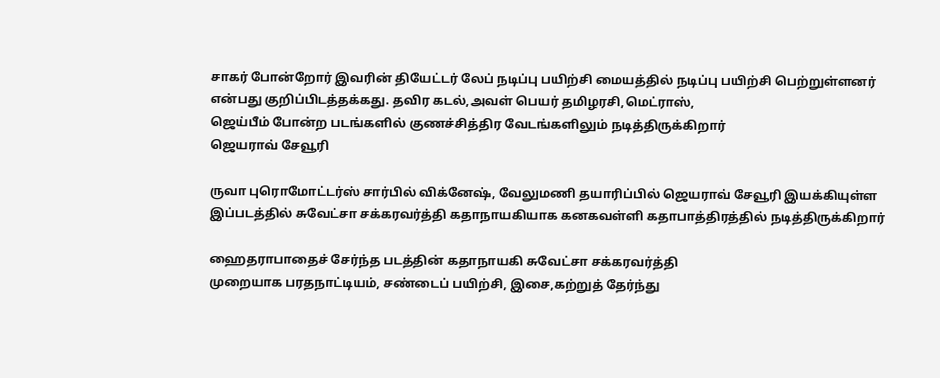சாகர் போன்றோர் இவரின் தியேட்டர் லேப் நடிப்பு பயிற்சி மையத்தில் நடிப்பு பயிற்சி பெற்றுள்ளனர் என்பது குறிப்பிடத்தக்கது. தவிர கடல்,அவள் பெயர் தமிழரசி,மெட்ராஸ்,
ஜெய்பீம் போன்ற படங்களில் குணச்சித்திர வேடங்களிலும் நடித்திருக்கிறார்
ஜெயராவ் சேவூரி

ருவா புரொமோட்டர்ஸ் சார்பில் விக்னேஷ், வேலுமணி தயாரிப்பில் ஜெயராவ் சேவூரி இயக்கியுள்ள இப்படத்தில் சுவேட்சா சக்கரவர்த்தி கதாநாயகியாக கனகவள்ளி கதாபாத்திரத்தில் நடித்திருக்கிறார்

ஹைதராபாதைச் சேர்ந்த படத்தின் கதாநாயகி சுவேட்சா சக்கரவர்த்தி
முறையாக பரதநாட்டியம், சண்டைப் பயிற்சி, இசை,கற்றுத் தேர்ந்து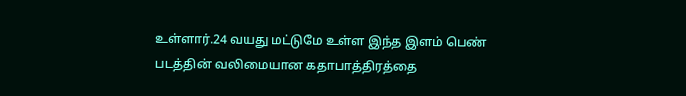உள்ளார்.24 வயது மட்டுமே உள்ள இந்த இளம் பெண் படத்தின் வலிமையான கதாபாத்திரத்தை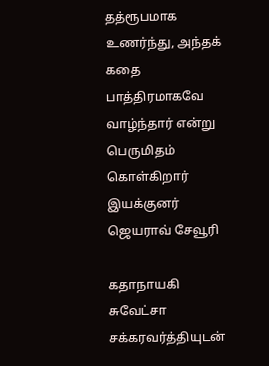தத்ரூபமாக உணர்ந்து, அந்தக் கதை பாத்திரமாகவே வாழ்ந்தார் என்று பெருமிதம் கொள்கிறார் இயக்குனர்
ஜெயராவ் சேவூரி

கதாநாயகி
சுவேட்சா சக்கரவர்த்தியுடன்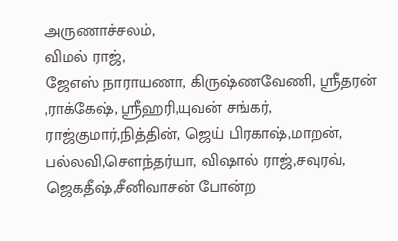அருணாச்சலம்,
விமல் ராஜ்,
ஜேஎஸ் நாராயணா, கிருஷ்ணவேணி, ஸ்ரீதரன் ,ராக்கேஷ், ஸ்ரீஹரி,யுவன் சங்கர், ராஜ்குமார்,நித்தின், ஜெய் பிரகாஷ்,மாறன், பல்லவி,சௌந்தர்யா, விஷால் ராஜ்,சவுரவ், ஜெகதீஷ்,சீனிவாசன் போன்ற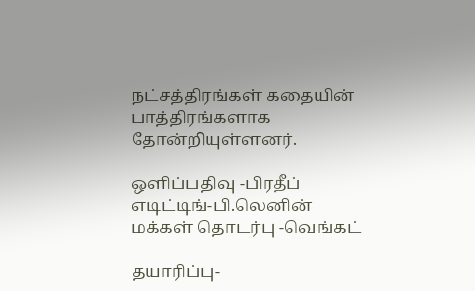நட்சத்திரங்கள் கதையின் பாத்திரங்களாக தோன்றியுள்ளனர்.

ஒளிப்பதிவு -பிரதீப்
எடிட்டிங்-பி.லெனின்
மக்கள் தொடர்பு -வெங்கட்

தயாரிப்பு-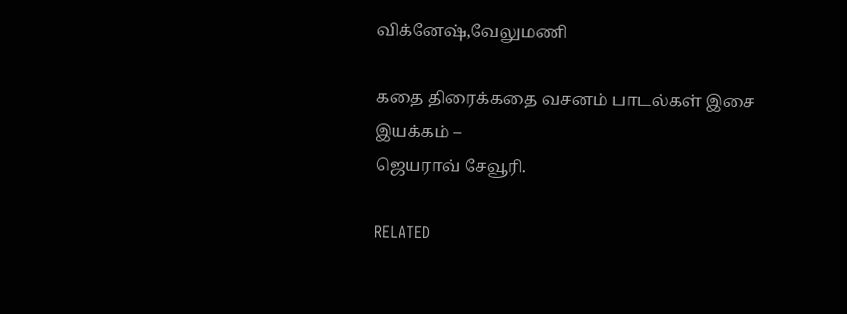விக்னேஷ்,வேலுமணி

கதை திரைக்கதை வசனம் பாடல்கள் இசை இயக்கம் –
ஜெயராவ் சேவூரி.

RELATED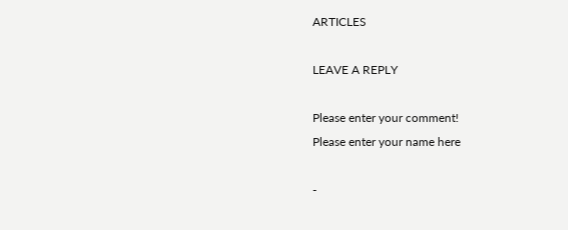ARTICLES

LEAVE A REPLY

Please enter your comment!
Please enter your name here

-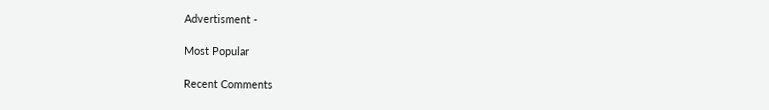Advertisment -

Most Popular

Recent Comments